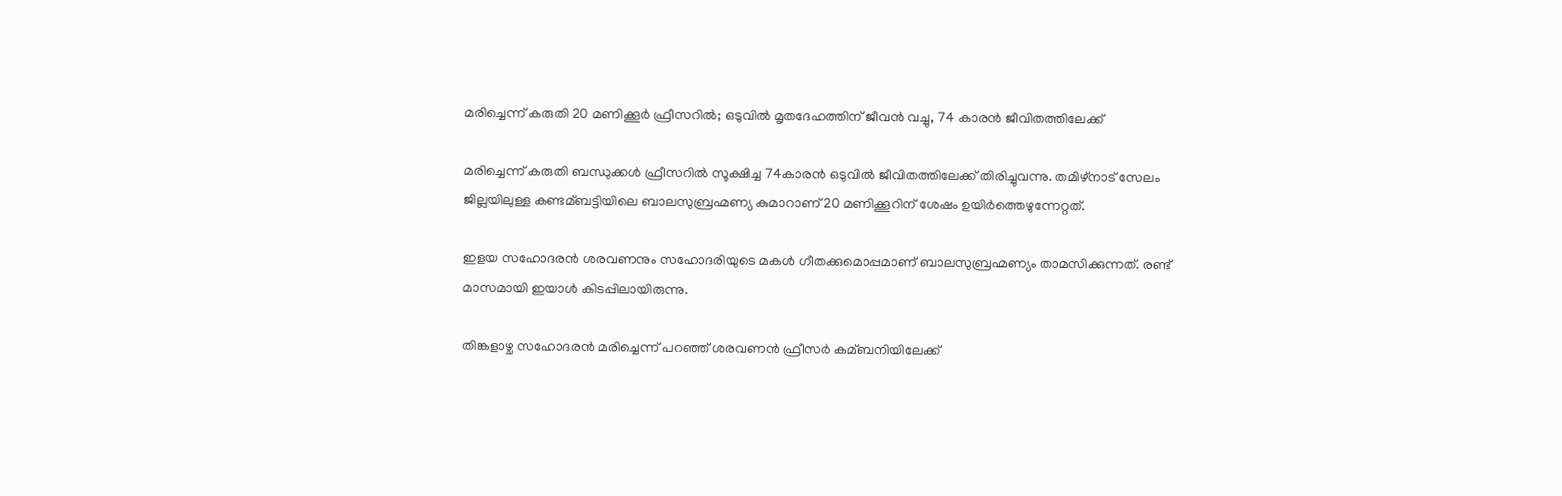മരിച്ചെന്ന് കരുതി 20 മണിക്കൂര്‍ ഫ്രീസറില്‍; ഒടുവില്‍ മൃതദേഹത്തിന് ജീവന്‍ വച്ചു, 74 കാരന്‍ ജീവിതത്തിലേക്ക്

മരിച്ചെന്ന് കരുതി ബന്ധുക്കള്‍ ഫ്രീസറില്‍ സൂക്ഷിച്ച 74കാരന്‍ ഒടുവില്‍ ജീവിതത്തിലേക്ക് തിരിച്ചുവന്നു. തമിഴ്നാട് സേലം ജില്ലയിലുള്ള കണ്ടമ്ബട്ടിയിലെ ബാലസുബ്രഹ്മണ്യ കുമാറാണ് 20 മണിക്കൂറിന് ശേഷം ഉയിര്‍ത്തെഴുന്നേറ്റത്.

ഇളയ സഹോദരന്‍ ശരവണനും സഹോദരിയുടെ മകള്‍ ഗീതക്കുമൊപ്പമാണ് ബാലസുബ്രഹ്മണ്യം താമസിക്കുന്നത്. രണ്ട് മാസമായി ഇയാള്‍ കിടപ്പിലായിരുന്നു.

തിങ്കളാഴ്ച സഹോദരന്‍ മരിച്ചെന്ന് പറഞ്ഞ് ശരവണന്‍ ഫ്രീസര്‍ കമ്ബനിയിലേക്ക്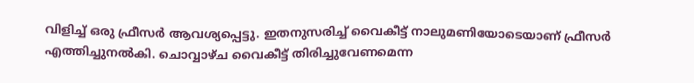വിളിച്ച്‌ ഒരു ഫ്രീസര്‍ ആവശ്യപ്പെട്ടു. ഇതനുസരിച്ച്‌ വൈകീട്ട് നാലുമണിയോടെയാണ് ഫ്രീസര്‍ എത്തിച്ചുനല്‍കി. ചൊവ്വാഴ്ച വൈകീട്ട് തിരിച്ചുവേണമെന്ന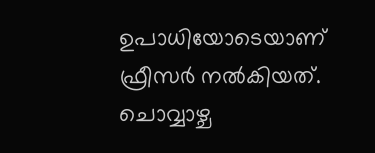ഉപാധിയോടെയാണ് ഫ്രീസര്‍ നല്‍കിയത്. ചൊവ്വാഴ്ച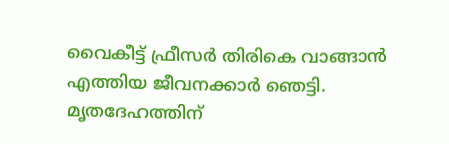വൈകീട്ട് ഫ്രീസര്‍ തിരികെ വാങ്ങാന്‍ എത്തിയ ജീവനക്കാര്‍ ഞെട്ടി. മൃതദേഹത്തിന്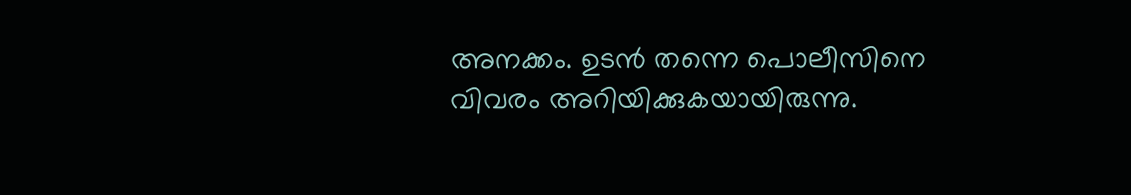അനക്കം. ഉടന്‍ തന്നെ പൊലീസിനെ വിവരം അറിയിക്കുകയായിരുന്നു.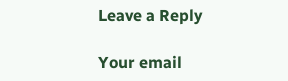Leave a Reply

Your email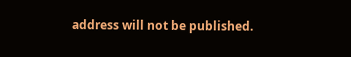address will not be published.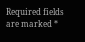Required fields are marked *